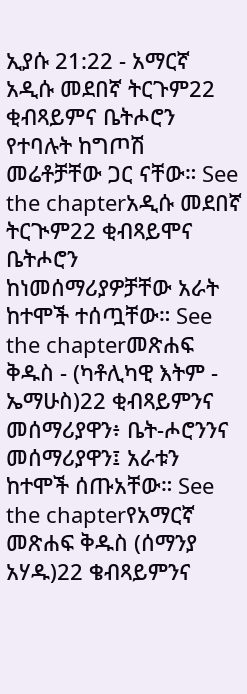ኢያሱ 21:22 - አማርኛ አዲሱ መደበኛ ትርጉም22 ቂብጻይምና ቤትሖሮን የተባሉት ከግጦሽ መሬቶቻቸው ጋር ናቸው። See the chapterአዲሱ መደበኛ ትርጒም22 ቂብጻይሞና ቤትሖሮን ከነመሰማሪያዎቻቸው አራት ከተሞች ተሰጧቸው። See the chapterመጽሐፍ ቅዱስ - (ካቶሊካዊ እትም - ኤማሁስ)22 ቂብጻይምንና መሰማሪያዋን፥ ቤት-ሖሮንንና መሰማሪያዋን፤ አራቱን ከተሞች ሰጡአቸው። See the chapterየአማርኛ መጽሐፍ ቅዱስ (ሰማንያ አሃዱ)22 ቄብጻይምንና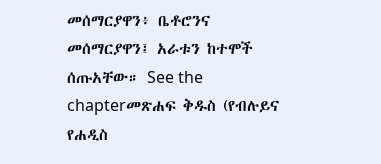መሰማርያዋን፥ ቤቶሮንና መሰማርያዋን፤ አራቱን ከተሞች ሰጡአቸው። See the chapterመጽሐፍ ቅዱስ (የብሉይና የሐዲስ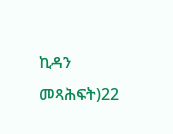ኪዳን መጻሕፍት)22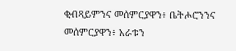ቂብጻይምንና መሰምርያዋን፥ ቤትሖሮንንና መሰምርያዋን፥ አራቱን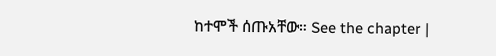ከተሞች ሰጡአቸው። See the chapter |